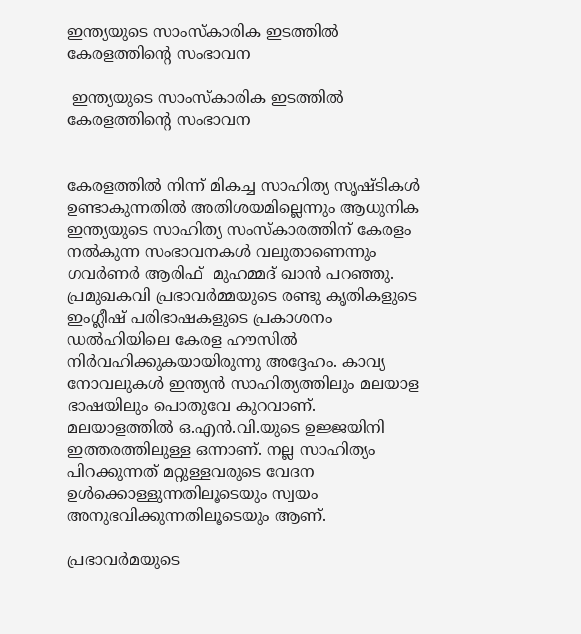ഇന്ത്യയുടെ സാംസ്കാരിക ഇടത്തില്‍ കേരളത്തിന്‍റെ സംഭാവന

 ഇന്ത്യയുടെ സാംസ്കാരിക ഇടത്തില്‍ കേരളത്തിന്‍റെ സംഭാവന


കേരളത്തില്‍ നിന്ന് മികച്ച സാഹിത്യ സൃഷ്ടികള്‍ ഉണ്ടാകുന്നതില്‍ അതിശയമില്ലെന്നും ആധുനിക ഇന്ത്യയുടെ സാഹിത്യ സംസ്കാരത്തിന് കേരളം നല്‍കുന്ന സംഭാവനകള്‍ വലുതാണെന്നും ഗവര്‍ണര്‍ ആരിഫ്  മുഹമ്മദ് ഖാന്‍ പറഞ്ഞു. പ്രമുഖകവി പ്രഭാവര്‍മ്മയുടെ രണ്ടു കൃതികളുടെ ഇംഗ്ലീഷ് പരിഭാഷകളുടെ പ്രകാശനം ഡല്‍ഹിയിലെ കേരള ഹൗസില്‍ നിര്‍വഹിക്കുകയായിരുന്നു അദ്ദേഹം. കാവ്യ നോവലുകള്‍ ഇന്ത്യന്‍ സാഹിത്യത്തിലും മലയാള ഭാഷയിലും പൊതുവേ കുറവാണ്. മലയാളത്തില്‍ ഒ.എന്‍.വി.യുടെ ഉജ്ജയിനി ഇത്തരത്തിലുള്ള ഒന്നാണ്. നല്ല സാഹിത്യം പിറക്കുന്നത് മറ്റുള്ളവരുടെ വേദന ഉള്‍ക്കൊള്ളുന്നതിലൂടെയും സ്വയം അനുഭവിക്കുന്നതിലൂടെയും ആണ്.

പ്രഭാവര്‍മയുടെ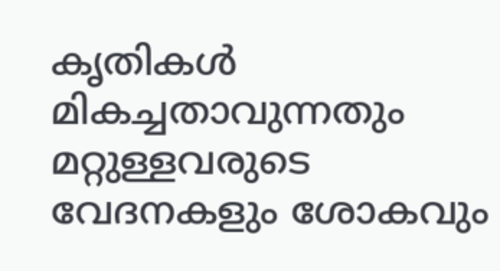കൃതികള്‍ മികച്ചതാവുന്നതും മറ്റുള്ളവരുടെ വേദനകളും ശോകവും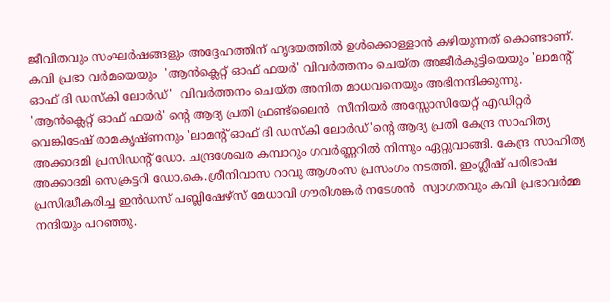ജീവിതവും സംഘര്‍ഷങ്ങളും അദ്ദേഹത്തിന് ഹൃദയത്തില്‍ ഉള്‍ക്കൊള്ളാന്‍ കഴിയുന്നത് കൊണ്ടാണ്. കവി പ്രഭാ വര്‍മയെയും  'ആന്‍ക്ലെറ്റ് ഓഫ് ഫയര്‍' വിവര്‍ത്തനം ചെയ്ത അജീര്‍കുട്ടിയെയും 'ലാമന്‍റ് ഓഫ് ദി ഡസ്കി ലോര്‍ഡ്'  വിവര്‍ത്തനം ചെയ്ത അനിത മാധവനെയും അഭിനന്ദിക്കുന്നു. 'ആന്‍ക്ലെറ്റ് ഓഫ് ഫയര്‍' ന്‍റെ ആദ്യ പ്രതി ഫ്രണ്ട്ലൈന്‍  സീനിയര്‍ അസ്സോസിയേറ്റ് എഡിറ്റര്‍ വെങ്കിടേഷ് രാമകൃഷ്ണനും 'ലാമന്‍റ് ഓഫ് ദി ഡസ്കി ലോര്‍ഡ്'ന്‍റെ ആദ്യ പ്രതി കേന്ദ്ര സാഹിത്യ അക്കാദമി പ്രസിഡന്‍റ് ഡോ. ചന്ദ്രശേഖര കമ്പാറും ഗവര്‍ണ്ണറില്‍ നിന്നും ഏറ്റുവാങ്ങി. കേന്ദ്ര സാഹിത്യ അക്കാദമി സെക്രട്ടറി ഡോ.കെ.ശ്രീനിവാസ റാവു ആശംസ പ്രസംഗം നടത്തി. ഇംഗ്ലീഷ് പരിഭാഷ പ്രസിദ്ധീകരിച്ച ഇന്‍ഡസ് പബ്ലിഷേഴ്സ് മേധാവി ഗൗരിശങ്കര്‍ നടേശന്‍  സ്വാഗതവും കവി പ്രഭാവര്‍മ്മ നന്ദിയും പറഞ്ഞു.